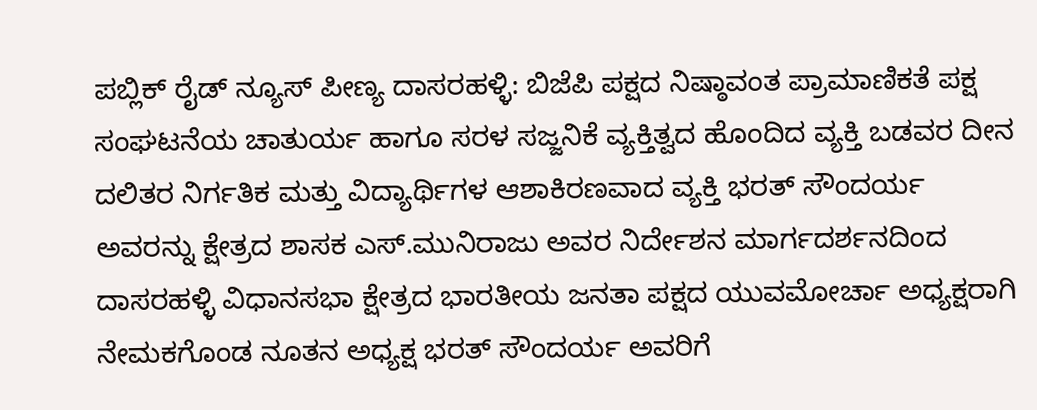ಪಬ್ಲಿಕ್ ರೈಡ್ ನ್ಯೂಸ್ ಪೀಣ್ಯ ದಾಸರಹಳ್ಳಿ: ಬಿಜೆಪಿ ಪಕ್ಷದ ನಿಷ್ಠಾವಂತ ಪ್ರಾಮಾಣಿಕತೆ ಪಕ್ಷ ಸಂಘಟನೆಯ ಚಾತುರ್ಯ ಹಾಗೂ ಸರಳ ಸಜ್ಜನಿಕೆ ವ್ಯಕ್ತಿತ್ವದ ಹೊಂದಿದ ವ್ಯಕ್ತಿ ಬಡವರ ದೀನ ದಲಿತರ ನಿರ್ಗತಿಕ ಮತ್ತು ವಿದ್ಯಾರ್ಥಿಗಳ ಆಶಾಕಿರಣವಾದ ವ್ಯಕ್ತಿ ಭರತ್ ಸೌಂದರ್ಯ ಅವರನ್ನು ಕ್ಷೇತ್ರದ ಶಾಸಕ ಎಸ್.ಮುನಿರಾಜು ಅವರ ನಿರ್ದೇಶನ ಮಾರ್ಗದರ್ಶನದಿಂದ ದಾಸರಹಳ್ಳಿ ವಿಧಾನಸಭಾ ಕ್ಷೇತ್ರದ ಭಾರತೀಯ ಜನತಾ ಪಕ್ಷದ ಯುವಮೋರ್ಚಾ ಅಧ್ಯಕ್ಷರಾಗಿ ನೇಮಕಗೊಂಡ ನೂತನ ಅಧ್ಯಕ್ಷ ಭರತ್ ಸೌಂದರ್ಯ ಅವರಿಗೆ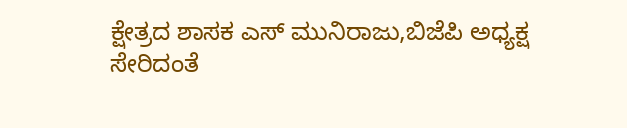ಕ್ಷೇತ್ರದ ಶಾಸಕ ಎಸ್ ಮುನಿರಾಜು,ಬಿಜೆಪಿ ಅಧ್ಯಕ್ಷ ಸೇರಿದಂತೆ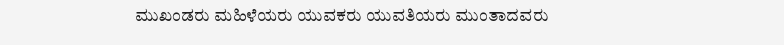ಮುಖಂಡರು ಮಹಿಳೆಯರು ಯುವಕರು ಯುವತಿಯರು ಮುಂತಾದವರು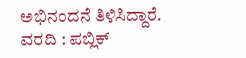ಅಭಿನಂದನೆ ತಿಳಿಸಿದ್ದಾರೆ.
ವರದಿ : ಪಬ್ಲಿಕ್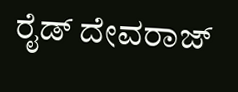ರೈಡ್ ದೇವರಾಜ್